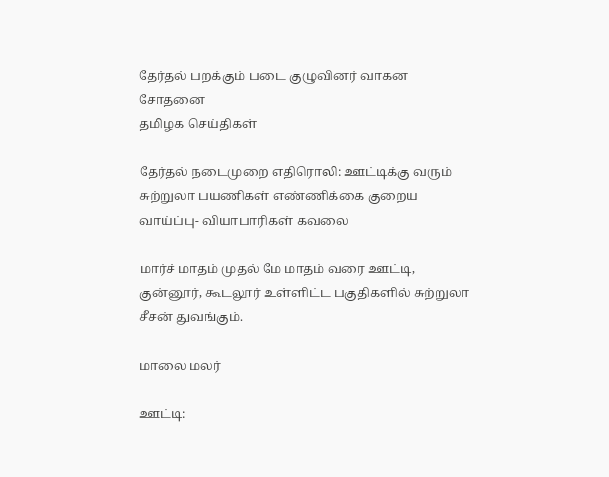தேர்தல் பறக்கும் படை குழுவினர் வாகன சோதனை
தமிழக செய்திகள்

தேர்தல் நடைமுறை எதிரொலி: ஊட்டிக்கு வரும் சுற்றுலா பயணிகள் எண்ணிக்கை குறைய வாய்ப்பு- வியாபாரிகள் கவலை

மார்ச் மாதம் முதல் மே மாதம் வரை ஊட்டி, குன்னூர், கூடலூர் உள்ளிட்ட பகுதிகளில் சுற்றுலா சீசன் துவங்கும்.

மாலை மலர்

ஊட்டி: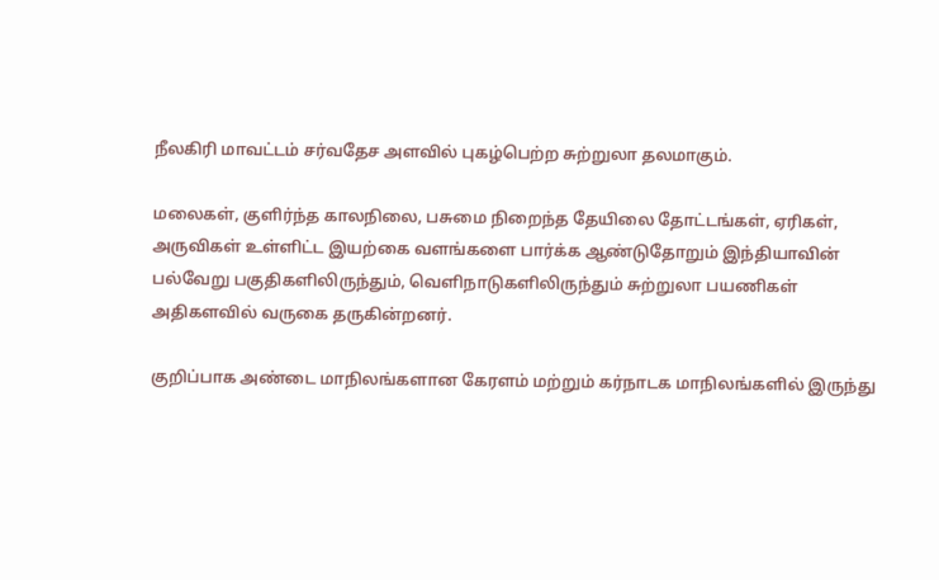நீலகிரி மாவட்டம் சர்வதேச அளவில் புகழ்பெற்ற சுற்றுலா தலமாகும்.

மலைகள், குளிர்ந்த காலநிலை, பசுமை நிறைந்த தேயிலை தோட்டங்கள், ஏரிகள், அருவிகள் உள்ளிட்ட இயற்கை வளங்களை பார்க்க ஆண்டுதோறும் இந்தியாவின் பல்வேறு பகுதிகளிலிருந்தும், வெளிநாடுகளிலிருந்தும் சுற்றுலா பயணிகள் அதிகளவில் வருகை தருகின்றனர்.

குறிப்பாக அண்டை மாநிலங்களான கேரளம் மற்றும் கர்நாடக மாநிலங்களில் இருந்து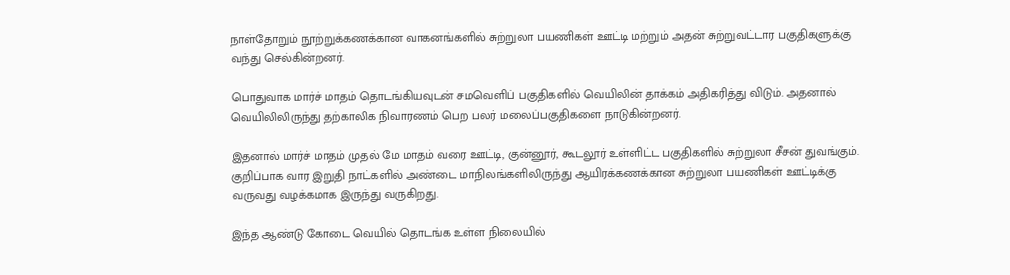நாள்தோறும் நூற்றுக்கணக்கான வாகனங்களில் சுற்றுலா பயணிகள் ஊட்டி மற்றும் அதன் சுற்றுவட்டார பகுதிகளுக்கு வந்து செல்கின்றனர்.

பொதுவாக மார்ச் மாதம் தொடங்கியவுடன் சமவெளிப் பகுதிகளில் வெயிலின் தாக்கம் அதிகரித்து விடும். அதனால் வெயிலிலிருந்து தற்காலிக நிவாரணம் பெற பலர் மலைப்பகுதிகளை நாடுகின்றனர்.

இதனால் மார்ச் மாதம் முதல் மே மாதம் வரை ஊட்டி, குன்னூர், கூடலூர் உள்ளிட்ட பகுதிகளில் சுற்றுலா சீசன் துவங்கும். குறிப்பாக வார இறுதி நாட்களில் அண்டை மாநிலங்களிலிருந்து ஆயிரக்கணக்கான சுற்றுலா பயணிகள் ஊட்டிக்கு வருவது வழக்கமாக இருந்து வருகிறது.

இந்த ஆண்டு கோடை வெயில் தொடங்க உள்ள நிலையில்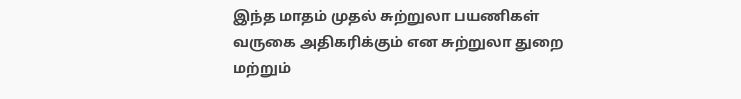இந்த மாதம் முதல் சுற்றுலா பயணிகள் வருகை அதிகரிக்கும் என சுற்றுலா துறை மற்றும்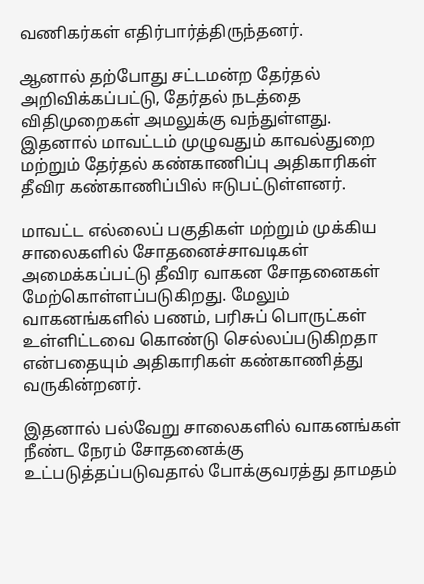வணிகர்கள் எதிர்பார்த்திருந்தனர்.

ஆனால் தற்போது சட்டமன்ற தேர்தல் அறிவிக்கப்பட்டு, தேர்தல் நடத்தை விதிமுறைகள் அமலுக்கு வந்துள்ளது. இதனால் மாவட்டம் முழுவதும் காவல்துறை மற்றும் தேர்தல் கண்காணிப்பு அதிகாரிகள் தீவிர கண்காணிப்பில் ஈடுபட்டுள்ளனர்.

மாவட்ட எல்லைப் பகுதிகள் மற்றும் முக்கிய சாலைகளில் சோதனைச்சாவடிகள் அமைக்கப்பட்டு தீவிர வாகன சோதனைகள் மேற்கொள்ளப்படுகிறது. மேலும் வாகனங்களில் பணம், பரிசுப் பொருட்கள் உள்ளிட்டவை கொண்டு செல்லப்படுகிறதா என்பதையும் அதிகாரிகள் கண்காணித்து வருகின்றனர்.

இதனால் பல்வேறு சாலைகளில் வாகனங்கள் நீண்ட நேரம் சோதனைக்கு உட்படுத்தப்படுவதால் போக்குவரத்து தாமதம்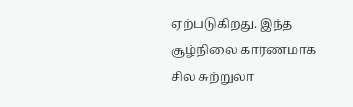ஏற்படுகிறது. இந்த சூழ்நிலை காரணமாக சில சுற்றுலா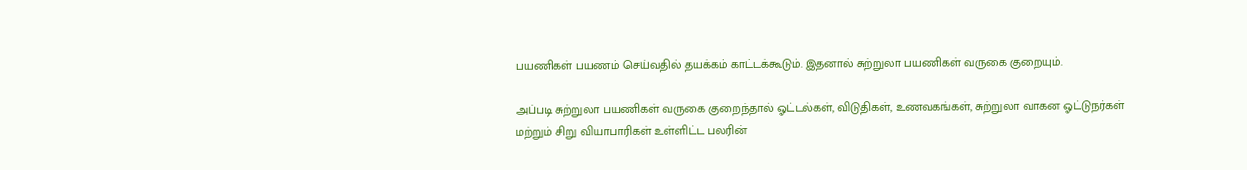பயணிகள் பயணம் செய்வதில் தயக்கம் காட்டக்கூடும். இதனால் சுற்றுலா பயணிகள் வருகை குறையும்.

அப்படி சுற்றுலா பயணிகள் வருகை குறைந்தால் ஓட்டல்கள், விடுதிகள், உணவகங்கள், சுற்றுலா வாகன ஓட்டுநர்கள் மற்றும் சிறு வியாபாரிகள் உள்ளிட்ட பலரின்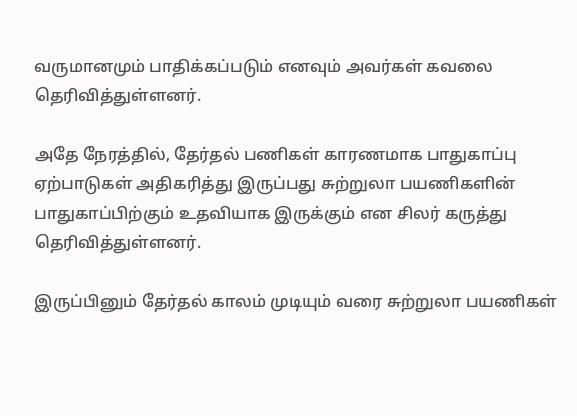வருமானமும் பாதிக்கப்படும் எனவும் அவர்கள் கவலை தெரிவித்துள்ளனர்.

அதே நேரத்தில், தேர்தல் பணிகள் காரணமாக பாதுகாப்பு ஏற்பாடுகள் அதிகரித்து இருப்பது சுற்றுலா பயணிகளின் பாதுகாப்பிற்கும் உதவியாக இருக்கும் என சிலர் கருத்து தெரிவித்துள்ளனர்.

இருப்பினும் தேர்தல் காலம் முடியும் வரை சுற்றுலா பயணிகள்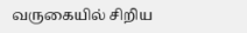வருகையில் சிறிய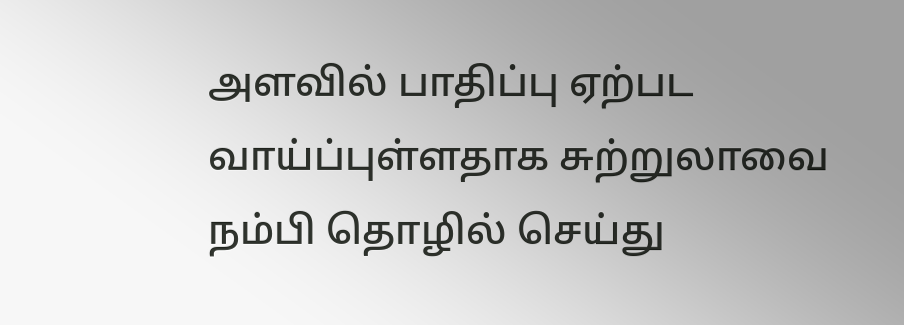அளவில் பாதிப்பு ஏற்பட வாய்ப்புள்ளதாக சுற்றுலாவை நம்பி தொழில் செய்து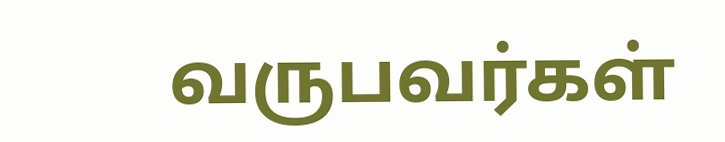வருபவர்கள்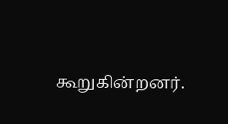கூறுகின்றனர்.